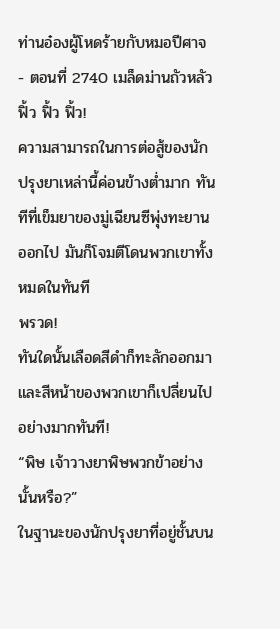ท่านอ๋องผู้โหดร้ายกับหมอปีศาจ - ตอนที่ 2740 เมล็ดม่านถัวหลัว
ฟิ้ว ฟิ้ว ฟิ้ว!
ความสามารถในการต่อสู้ของนักปรุงยาเหล่านี้ค่อนข้างต่ำมาก ทันทีที่เข็มยาของมู่เฉียนซีพุ่งทะยานออกไป มันก็โจมตีโดนพวกเขาทั้งหมดในทันที
พรวด!
ทันใดนั้นเลือดสีดำก็ทะลักออกมา และสีหน้าของพวกเขาก็เปลี่ยนไปอย่างมากทันที!
“พิษ เจ้าวางยาพิษพวกข้าอย่างนั้นหรือ?”
ในฐานะของนักปรุงยาที่อยู่ชั้นบน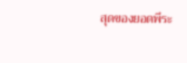สุดของยอดพีระ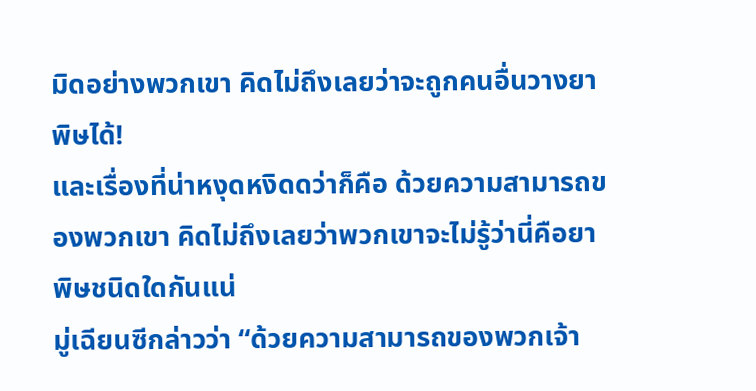มิดอย่างพวกเขา คิดไม่ถึงเลยว่าจะถูกคนอื่นวางยาพิษได้!
และเรื่องที่น่าหงุดหงิดดว่าก็คือ ด้วยความสามารถของพวกเขา คิดไม่ถึงเลยว่าพวกเขาจะไม่รู้ว่านี่คือยาพิษชนิดใดกันแน่
มู่เฉียนซีกล่าวว่า “ด้วยความสามารถของพวกเจ้า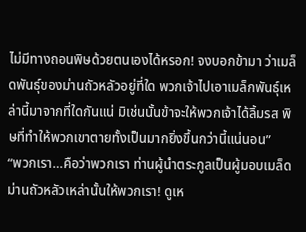ไม่มีทางถอนพิษด้วยตนเองได้หรอก! จงบอกข้ามา ว่าเมล็ดพันธุ์ของม่านถัวหลัวอยู่ที่ใด พวกเจ้าไปเอาเมล็กพันธุ์เหล่านี้มาจากที่ใดกันแน่ มิเช่นนั้นข้าจะให้พวกเจ้าได้ลิ้มรส พิษที่ทำให้พวกเขาตายทั้งเป็นมากยิ่งขึ้นกว่านี้แน่นอน”
“พวกเรา…คือว่าพวกเรา ท่านผู้นำตระกูลเป็นผู้มอบเมล็ดม่านถัวหลัวเหล่านั้นให้พวกเรา! ดูเห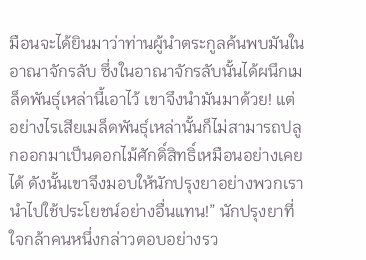มือนจะได้ยินมาว่าท่านผู้นำตระกูลค้นพบมันในอาณาจักรลับ ซึ่งในอาณาจักรลับนั้นได้ผนึกเมล็ดพันธุ์เหล่านี้เอาไว้ เขาจึงนำมันมาด้วย! แต่อย่างไรเสียเมล็ดพันธุ์เหล่านั้นก็ไม่สามารถปลูกออกมาเป็นดอกไม้ศักดิ์สิทธิ์เหมือนอย่างเคยได้ ดังนั้นเขาจึงมอบให้นักปรุงยาอย่างพวกเรานำไปใช้ประโยชน์อย่างอื่นแทน!” นักปรุงยาที่ใจกล้าคนหนึ่งกล่าวตอบอย่างรว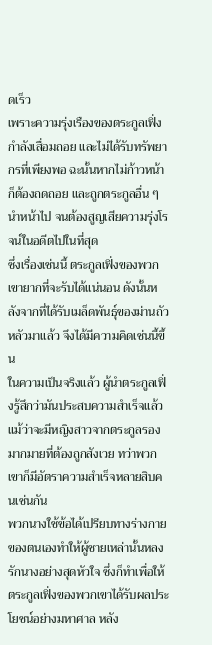ดเร็ว
เพราะความรุ่งเรืองของตระกูลเฟิ่งกำลังเสื่อมถอย และไม่ได้รับทรัพยากรที่เพียงพอ ฉะนั้นหากไม่ก้าวหน้าก็ต้องถดถอย และถูกตระกูลอื่น ๆ นำหน้าไป จนต้องสูญเสียความรุ่งโรจน์ในอดีตไปในที่สุด
ซึ่งเรื่องเช่นนี้ ตระกูลเฟิ่งของพวกเขายากที่จะรับได้แน่นอน ดังนั้นหลังจากที่ได้รับเมล็ดพันธุ์ของม่านถัวหลัวมาแล้ว จึงได้มีความคิดเช่นนี้ขึ้น
ในความเป็นจริงแล้ว ผู้นำตระกูลเฟิ่งรู้สึกว่ามันประสบความสำเร็จแล้ว
แม้ว่าจะมีหญิงสาวจากตระกูลรองมากมายที่ต้องถูกสังเวย ทว่าพวกเขาก็มีอัตราความสำเร็จหลายสิบคนเช่นกัน
พวกนางใช้ข้อได้เปรียบทางร่างกายของตนเองทำให้ผู้ชายเหล่านั้นหลงรักนางอย่างสุดหัวใจ ซึ่งก็ทำเพื่อให้ตระกูลเฟิ่งของพวกเขาได้รับผลประโยชน์อย่างมหาศาล หลัง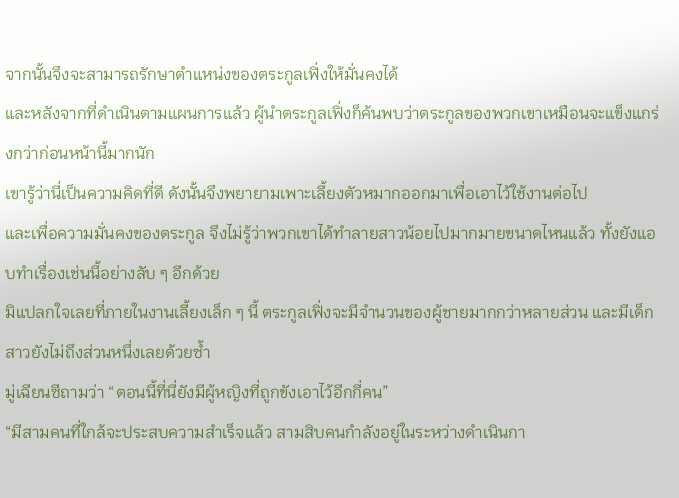จากนั้นจึงจะสามารถรักษาตำแหน่งของตระกูลเฟิ่งให้มั่นคงได้
และหลังจากที่ดำเนินตามแผนการแล้ว ผู้นำตระกูลเฟิ่งก็ค้นพบว่าตระกูลของพวกเขาเหมือนจะแข็งแกร่งกว่าก่อนหน้านี้มากนัก
เขารู้ว่านี่เป็นความคิดที่ดี ดังนั้นจึงพยายามเพาะเลี้ยงตัวหมากออกมาเพื่อเอาไว้ใช้งานต่อไป
และเพื่อความมั่นคงของตระกูล จึงไม่รู้ว่าพวกเขาได้ทำลายสาวน้อยไปมากมายขนาดไหนแล้ว ทั้งยังแอบทำเรื่องเช่นนี้อย่างลับ ๆ อีกด้วย
มิแปลกใจเลยที่ภายในงานเลี้ยงเล็ก ๆ นี้ ตระกูลเฟิ่งจะมีจำนวนของผู้ชายมากกว่าหลายส่วน และมีเด็กสาวยังไม่ถึงส่วนหนึ่งเลยด้วยซ้ำ
มู่เฉียนซีถามว่า “ตอนนี้ที่นี่ยังมีผู้หญิงที่ถูกขังเอาไว้อีกกี่คน”
“มีสามคนที่ใกล้จะประสบความสำเร็จแล้ว สามสิบคนกำลังอยู่ในระหว่างดำเนินกา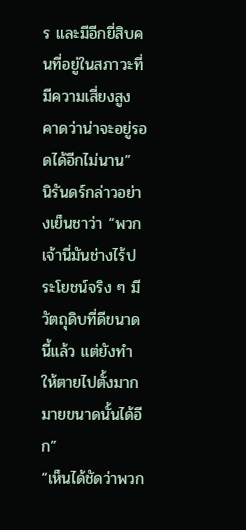ร และมีอีกยี่สิบคนที่อยู่ในสภาวะที่มีความเสี่ยงสูง คาดว่าน่าจะอยู่รอดได้อีกไม่นาน”
นิรันดร์กล่าวอย่างเย็นชาว่า “พวกเจ้านี่มันช่างไร้ประโยชน์จริง ๆ มีวัตถุดิบที่ดีขนาดนี้แล้ว แต่ยังทำให้ตายไปตั้งมากมายขนาดนั้นได้อีก”
“เห็นได้ชัดว่าพวก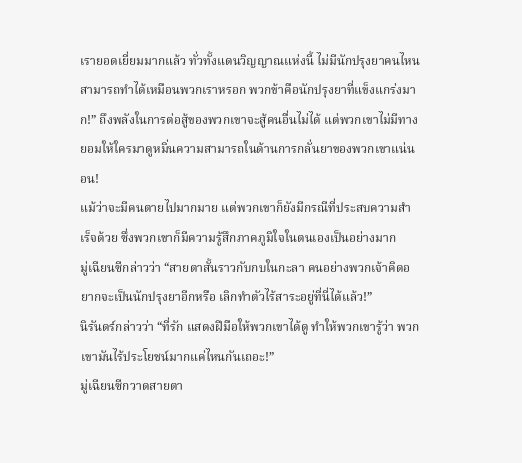เรายอดเยี่ยมมากแล้ว ทั่วทั้งแดนวิญญาณแห่งนี้ ไม่มีนักปรุงยาคนไหนสามารถทำได้เหมือนพวกเราหรอก พวกข้าคือนักปรุงยาที่แข็งแกร่งมาก!” ถึงพลังในการต่อสู้ของพวกเขาจะสู้คนอื่นไม่ได้ แต่พวกเขาไม่มีทางยอมให้ใครมาดูหมิ่นความสามารถในด้านการกลั่นยาของพวกเขาแน่นอน!
แม้ว่าจะมีคนตายไปมากมาย แต่พวกเขาก็ยังมีกรณีที่ประสบความสำเร็จด้วย ซึ่งพวกเขาก็มีความรู้สึกภาคภูมิใจในตนเองเป็นอย่างมาก
มู่เฉียนซีกล่าวว่า “สายตาสั้นราวกับกบในกะลา คนอย่างพวกเจ้าคิดอยากจะเป็นนักปรุงยาอีกหรือ เลิกทำตัวไร้สาระอยู่ที่นี่ได้แล้ว!”
นิรันดร์กล่าวว่า “ที่รัก แสดงฝีมือให้พวกเขาได้ดู ทำให้พวกเขารู้ว่า พวกเขามันไร้ประโยชน์มากแค่ไหนกันเถอะ!”
มู่เฉียนซีกวาดสายตา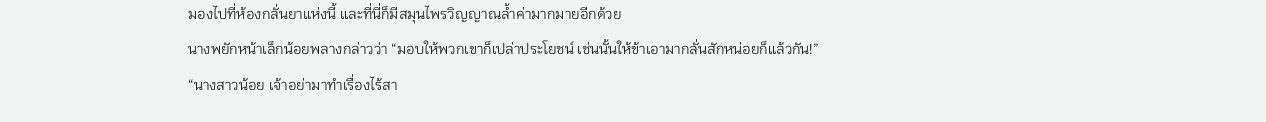มองไปที่ห้องกลั่นยาแห่งนี้ และที่นี่ก็มีสมุนไพรวิญญาณล้ำค่ามากมายอีกด้วย
นางพยักหน้าเล็กน้อยพลางกล่าวว่า “มอบให้พวกเขาก็เปล่าประโยชน์ เช่นนั้นให้ข้าเอามากลั่นสักหน่อยก็แล้วกัน!”
“นางสาวน้อย เจ้าอย่ามาทำเรื่องไร้สา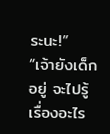ระนะ!”
“เจ้ายังเด็กอยู่ จะไปรู้เรื่องอะไร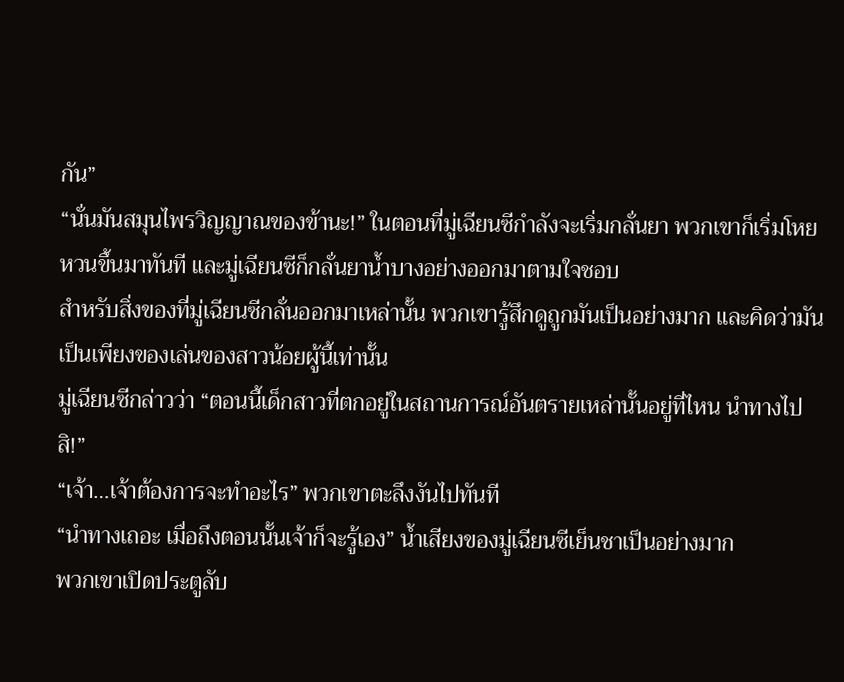กัน”
“นั่นมันสมุนไพรวิญญาณของข้านะ!” ในตอนที่มู่เฉียนซีกำลังจะเริ่มกลั่นยา พวกเขาก็เริ่มโหยหวนขึ้นมาทันที และมู่เฉียนซีก็กลั่นยาน้ำบางอย่างออกมาตามใจชอบ
สำหรับสิ่งของที่มู่เฉียนซีกลั่นออกมาเหล่านั้น พวกเขารู้สึกดูถูกมันเป็นอย่างมาก และคิดว่ามันเป็นเพียงของเล่นของสาวน้อยผู้นี้เท่านั้น
มู่เฉียนซีกล่าวว่า “ตอนนี้เด็กสาวที่ตกอยู่ในสถานการณ์อันตรายเหล่านั้นอยู่ที่ไหน นำทางไปสิ!”
“เจ้า…เจ้าต้องการจะทำอะไร” พวกเขาตะลึงงันไปทันที
“นำทางเถอะ เมื่อถึงตอนนั้นเจ้าก็จะรู้เอง” น้ำเสียงของมู่เฉียนซีเย็นชาเป็นอย่างมาก
พวกเขาเปิดประตูลับ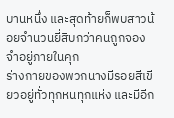บานหนึ่ง และสุดท้ายก็พบสาวน้อยจำนวนยี่สิบกว่าคนถูกจองจำอยู่ภายในคุก
ร่างกายของพวกนางมีรอยสีเขียวอยู่ทั่วทุกหนทุกแห่ง และมีอีก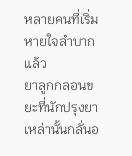หลายคนที่เริ่มหายใจลำบากแล้ว
ยาลูกกลอนขยะที่นักปรุงยาเหล่านั้นกลั่นอ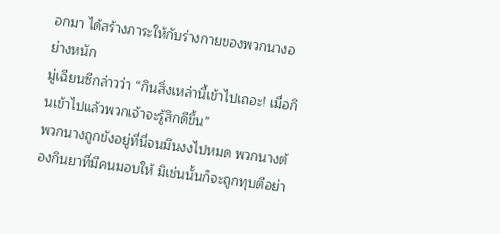อกมา ได้สร้างภาระให้กับร่างกายของพวกนางอย่างหนัก
มู่เฉียนซีกล่าวว่า “กินสิ่งเหล่านี้เข้าไปเถอะ! เมื่อกินเข้าไปแล้วพวกเจ้าจะรู้สึกดีขึ้น”
พวกนางถูกขังอยู่ที่นี่จนมึนงงไปหมด พวกนางต้องกินยาที่มีคนมอบให้ มิเช่นนั้นก็จะถูกทุบตีอย่า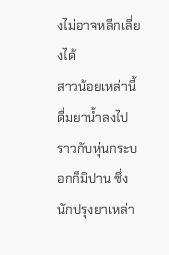งไม่อาจหลีกเลี่ยงได้
สาวน้อยเหล่านี้ดื่มยาน้ำลงไปราวกับหุ่นกระบอกก็มิปาน ซึ่งนักปรุงยาเหล่า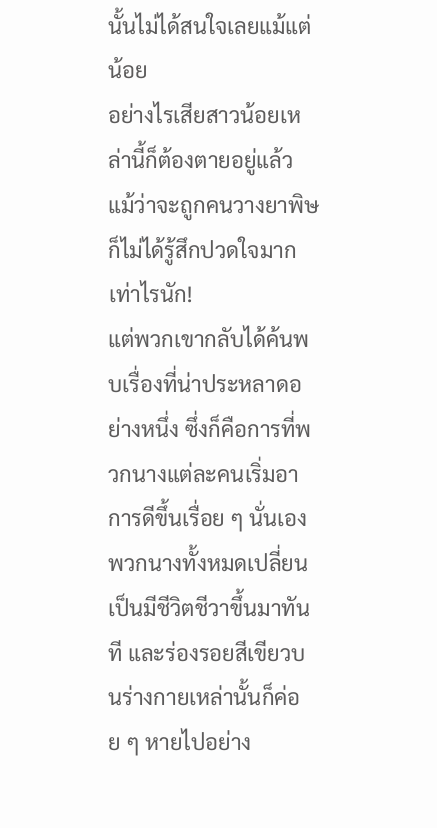นั้นไม่ได้สนใจเลยแม้แต่น้อย
อย่างไรเสียสาวน้อยเหล่านี้ก็ต้องตายอยู่แล้ว แม้ว่าจะถูกคนวางยาพิษ ก็ไม่ได้รู้สึกปวดใจมากเท่าไรนัก!
แต่พวกเขากลับได้ค้นพบเรื่องที่น่าประหลาดอย่างหนึ่ง ซึ่งก็คือการที่พวกนางแต่ละคนเริ่มอาการดีขึ้นเรื่อย ๆ นั่นเอง
พวกนางทั้งหมดเปลี่ยนเป็นมีชีวิตชีวาขึ้นมาทันที และร่องรอยสีเขียวบนร่างกายเหล่านั้นก็ค่อย ๆ หายไปอย่าง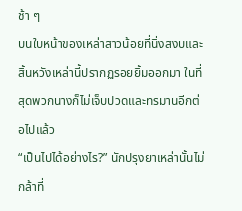ช้า ๆ
บนใบหน้าของเหล่าสาวน้อยที่นิ่งสงบและสิ้นหวังเหล่านี้ปรากฏรอยยิ้มออกมา ในที่สุดพวกนางก็ไม่เจ็บปวดและทรมานอีกต่อไปแล้ว
“เป็นไปได้อย่างไร?” นักปรุงยาเหล่านั้นไม่กล้าที่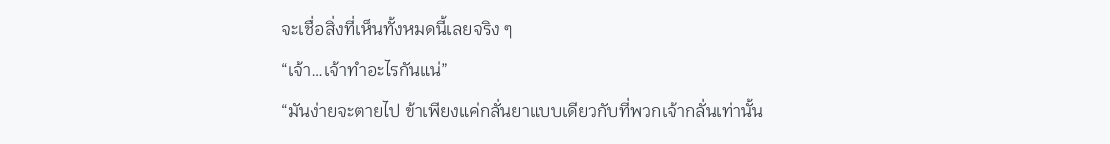จะเชื่อสิ่งที่เห็นทั้งหมดนี้เลยจริง ๆ
“เจ้า…เจ้าทำอะไรกันแน่”
“มันง่ายจะตายไป ข้าเพียงแค่กลั่นยาแบบเดียวกับที่พวกเจ้ากลั่นเท่านั้น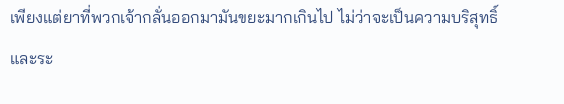เพียงแต่ยาที่พวกเจ้ากลั่นออกมามันขยะมากเกินไป ไม่ว่าจะเป็นความบริสุทธิ์และระ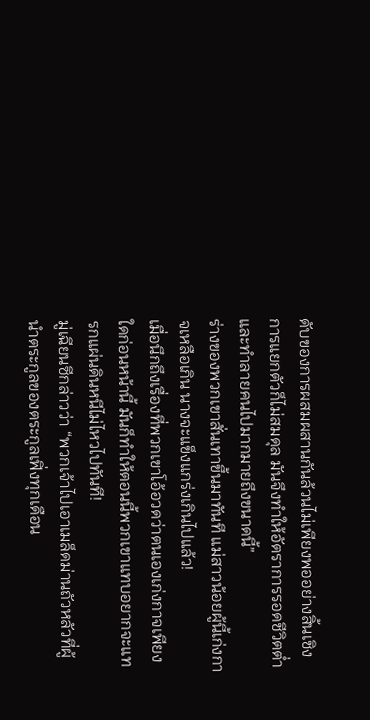ดับของการผสมผสานกันล้วนไม่เพียงพออย่างสิ้นเชิง การแยกตัวก็ไม่สมดุล มันจึงทำให้อัตราการรอดชีวิตต่ำ และทำลายคนไปมากมายถึงขนาดนี้”
ร่างของพวกเขาสั่นเทาขึ้นมาทันที แม่สาวน้อยผู้นี้เก่งกาจเหลือเกิน นางจะแข็งแกร่งเกินไปแล้ว!
เมื่อนึกถึงเรื่องที่พวกเขาโอ้อวดว่าตนเองเก่งกาจเพียงใดก่อนหน้านี้ มันก็ทำให้ตอนนี้พวกเขาแทบอยากจะแทรกแผ่นดินหนีไม่ไหวไปทันที!
มู่เฉียนซีกล่าวว่า “พวกเจ้าไปเอาเมล็ดม่านถัวหลัวที่ผู้นำตระกูลของตระกูลเฟิ่งทุกเดือน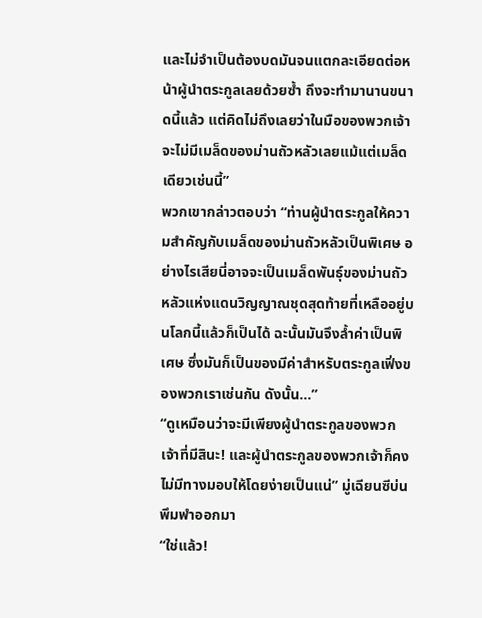และไม่จำเป็นต้องบดมันจนแตกละเอียดต่อหน้าผู้นำตระกูลเลยด้วยซ้ำ ถึงจะทำมานานขนาดนี้แล้ว แต่คิดไม่ถึงเลยว่าในมือของพวกเจ้าจะไม่มีเมล็ดของม่านถัวหลัวเลยแม้แต่เมล็ดเดียวเช่นนี้”
พวกเขากล่าวตอบว่า “ท่านผู้นำตระกูลให้ความสำคัญกับเมล็ดของม่านถัวหลัวเป็นพิเศษ อย่างไรเสียนี่อาจจะเป็นเมล็ดพันธุ์ของม่านถัวหลัวแห่งแดนวิญญาณชุดสุดท้ายที่เหลืออยู่บนโลกนี้แล้วก็เป็นได้ ฉะนั้นมันจึงล้ำค่าเป็นพิเศษ ซึ่งมันก็เป็นของมีค่าสำหรับตระกูลเฟิ่งของพวกเราเช่นกัน ดังนั้น…”
“ดูเหมือนว่าจะมีเพียงผู้นำตระกูลของพวกเจ้าที่มีสินะ! และผู้นำตระกูลของพวกเจ้าก็คงไม่มีทางมอบให้โดยง่ายเป็นแน่” มู่เฉียนซีบ่นพึมพำออกมา
“ใช่แล้ว!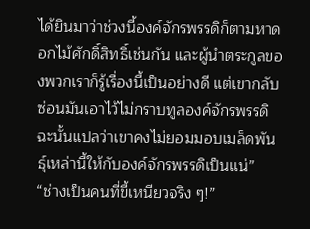ได้ยินมาว่าช่วงนี้องค์จักรพรรดิก็ตามหาดอกไม้ศักดิ์สิทธิ์เช่นกัน และผู้นำตระกูลของพวกเราก็รู้เรื่องนี้เป็นอย่างดี แต่เขากลับซ่อนมันเอาไว้ไม่กราบทูลองค์จักรพรรดิ ฉะนั้นแปลว่าเขาคงไม่ยอมมอบเมล็ดพันธุ์เหล่านี้ให้กับองค์จักรพรรดิเป็นแน่”
“ช่างเป็นคนที่ขี้เหนียวจริง ๆ!”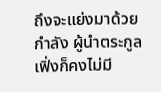ถึงจะแย่งมาด้วยกำลัง ผู้นำตระกูลเฟิ่งก็คงไม่มี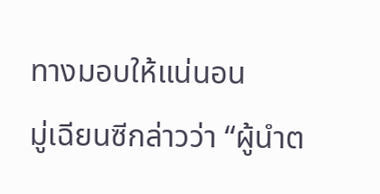ทางมอบให้แน่นอน
มู่เฉียนซีกล่าวว่า “ผู้นำต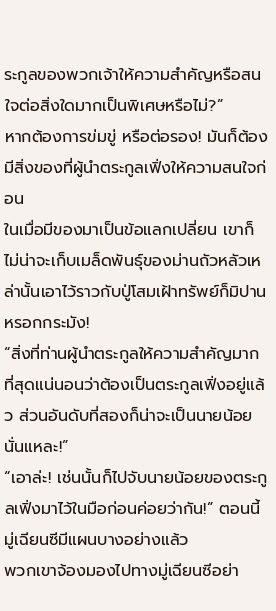ระกูลของพวกเจ้าให้ความสำคัญหรือสนใจต่อสิ่งใดมากเป็นพิเศษหรือไม่?”
หากต้องการข่มขู่ หรือต่อรอง! มันก็ต้องมีสิ่งของที่ผู้นำตระกูลเฟิ่งให้ความสนใจก่อน
ในเมื่อมีของมาเป็นข้อแลกเปลี่ยน เขาก็ไม่น่าจะเก็บเมล็ดพันธุ์ของม่านถัวหลัวเหล่านั้นเอาไว้ราวกับปู่โสมเฝ้าทรัพย์ก็มิปานหรอกกระมัง!
“สิ่งที่ท่านผู้นำตระกูลให้ความสำคัญมากที่สุดแน่นอนว่าต้องเป็นตระกูลเฟิ่งอยู่แล้ว ส่วนอันดับที่สองก็น่าจะเป็นนายน้อยนั่นแหละ!”
“เอาล่ะ! เช่นนั้นก็ไปจับนายน้อยของตระกูลเฟิ่งมาไว้ในมือก่อนค่อยว่ากัน!” ตอนนี้มู่เฉียนซีมีแผนบางอย่างแล้ว
พวกเขาจ้องมองไปทางมู่เฉียนซีอย่า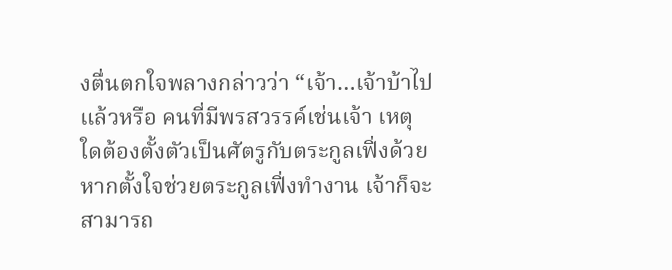งตื่นตกใจพลางกล่าวว่า “เจ้า…เจ้าบ้าไปแล้วหรือ คนที่มีพรสวรรค์เช่นเจ้า เหตุใดต้องตั้งตัวเป็นศัตรูกับตระกูลเฟิ่งด้วย หากตั้งใจช่วยตระกูลเฟิ่งทำงาน เจ้าก็จะสามารถ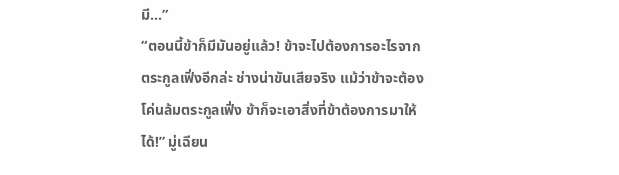มี…”
“ตอนนี้ข้าก็มีมันอยู่แล้ว! ข้าจะไปต้องการอะไรจากตระกูลเฟิ่งอีกล่ะ ช่างน่าขันเสียจริง แม้ว่าข้าจะต้องโค่นล้มตระกูลเฟิ่ง ข้าก็จะเอาสิ่งที่ข้าต้องการมาให้ได้!” มู่เฉียน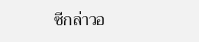ซีกล่าวอ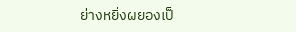ย่างหยิ่งผยองเป็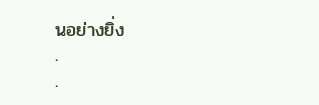นอย่างยิ่ง
.
.